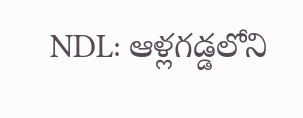NDL: ఆళ్లగడ్డలోని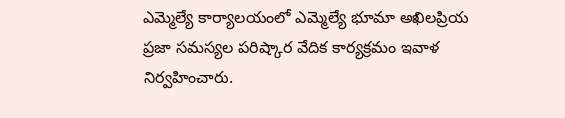ఎమ్మెల్యే కార్యాలయంలో ఎమ్మెల్యే భూమా అఖిలప్రియ ప్రజా సమస్యల పరిష్కార వేదిక కార్యక్రమం ఇవాళ నిర్వహించారు.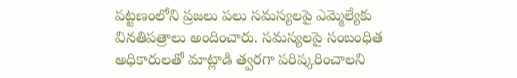పట్టణంలోని ప్రజలు పలు సమస్యలపై ఎమ్మెల్యేకు వినతిపత్రాలు అందించారు. సమస్యలపై సంబంధిత అధికారులతో మాట్లాడి త్వరగా పరిష్కరించాలని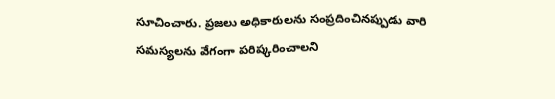సూచించారు. ప్రజలు అధికారులను సంప్రదించినప్పుడు వారి సమస్యలను వేగంగా పరిష్కరించాలని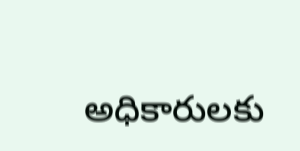అధికారులకు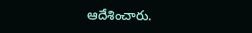ఆదేశించారు.